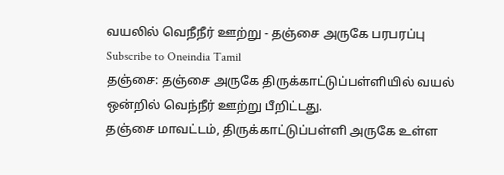வயலில் வெநீநீர் ஊற்று - தஞ்சை அருகே பரபரப்பு
Subscribe to Oneindia Tamil
தஞ்சை: தஞ்சை அருகே திருக்காட்டுப்பள்ளியில் வயல் ஒன்றில் வெந்நீர் ஊற்று பீறிட்டது.
தஞ்சை மாவட்டம், திருக்காட்டுப்பள்ளி அருகே உள்ள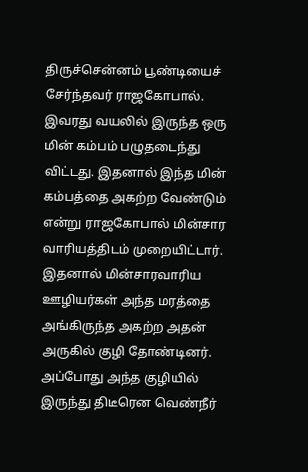திருச்சென்னம் பூண்டியைச் சேர்ந்தவர் ராஜகோபால்.
இவரது வயலில் இருந்த ஒரு மின் கம்பம் பழுதடைந்து விட்டது. இதனால் இந்த மின் கம்பத்தை அகற்ற வேண்டும் என்று ராஜகோபால் மின்சார வாரியத்திடம் முறையிட்டார்.
இதனால் மின்சாரவாரிய ஊழியர்கள் அந்த மரத்தை அங்கிருந்த அகற்ற அதன் அருகில் குழி தோண்டினர்.
அப்போது அந்த குழியில் இருந்து திடீரென வெண்நீர்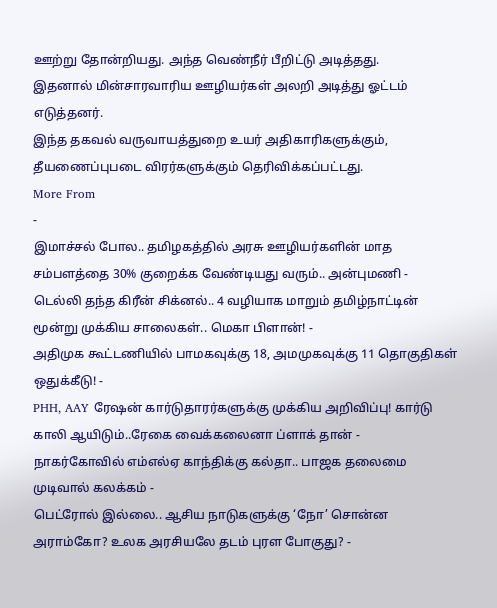ஊற்று தோன்றியது. அந்த வெண்நீர் பீறிட்டு அடித்தது.
இதனால் மின்சாரவாரிய ஊழியர்கள் அலறி அடித்து ஓட்டம் எடுத்தனர்.
இந்த தகவல் வருவாயத்துறை உயர் அதிகாரிகளுக்கும், தீயணைப்புபடை விரர்களுக்கும் தெரிவிக்கப்பட்டது.
More From
-
இமாச்சல் போல.. தமிழகத்தில் அரசு ஊழியர்களின் மாத சம்பளத்தை 30% குறைக்க வேண்டியது வரும்.. அன்புமணி -
டெல்லி தந்த கிரீன் சிக்னல்.. 4 வழியாக மாறும் தமிழ்நாட்டின் மூன்று முக்கிய சாலைகள்.. மெகா பிளான்! -
அதிமுக கூட்டணியில் பாமகவுக்கு 18, அமமுகவுக்கு 11 தொகுதிகள் ஒதுக்கீடு! -
PHH, AAY ரேஷன் கார்டுதாரர்களுக்கு முக்கிய அறிவிப்பு! கார்டு காலி ஆயிடும்..ரேகை வைக்கலைனா ப்ளாக் தான் -
நாகர்கோவில் எம்எல்ஏ காந்திக்கு கல்தா.. பாஜக தலைமை முடிவால் கலக்கம் -
பெட்ரோல் இல்லை.. ஆசிய நாடுகளுக்கு ‘நோ’ சொன்ன அராம்கோ? உலக அரசியலே தடம் புரள போகுது? -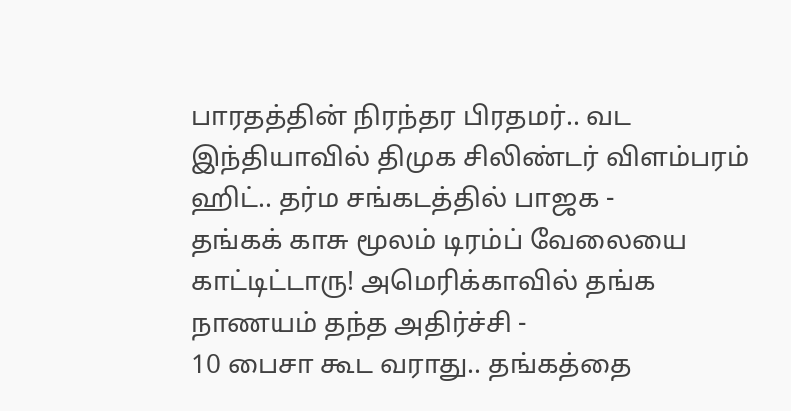பாரதத்தின் நிரந்தர பிரதமர்.. வட இந்தியாவில் திமுக சிலிண்டர் விளம்பரம் ஹிட்.. தர்ம சங்கடத்தில் பாஜக -
தங்கக் காசு மூலம் டிரம்ப் வேலையை காட்டிட்டாரு! அமெரிக்காவில் தங்க நாணயம் தந்த அதிர்ச்சி -
10 பைசா கூட வராது.. தங்கத்தை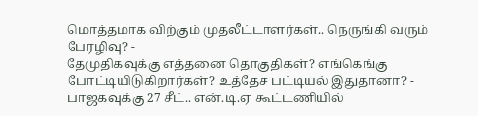மொத்தமாக விற்கும் முதலீட்டாளர்கள்.. நெருங்கி வரும் பேரழிவு? -
தேமுதிகவுக்கு எத்தனை தொகுதிகள்? எங்கெங்கு போட்டியிடுகிறார்கள்? உத்தேச பட்டியல் இதுதானா? -
பாஜகவுக்கு 27 சீட்.. என்.டி.ஏ கூட்டணியில்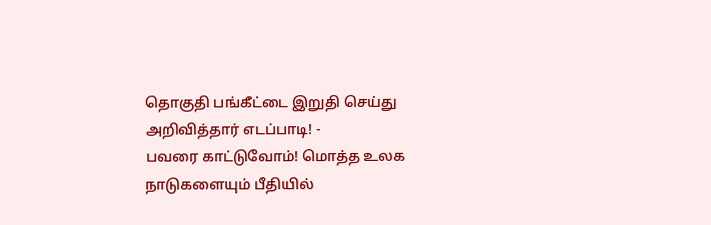தொகுதி பங்கீட்டை இறுதி செய்து அறிவித்தார் எடப்பாடி! -
பவரை காட்டுவோம்! மொத்த உலக நாடுகளையும் பீதியில்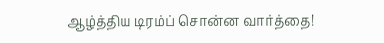ஆழ்த்திய டிரம்ப் சொன்ன வார்த்தை!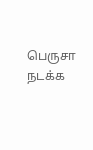பெருசா நடக்க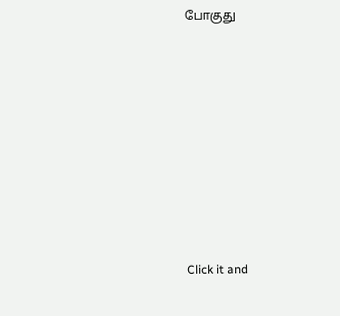போகுது












Click it and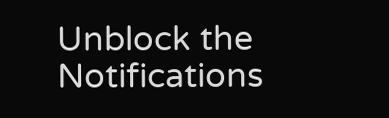Unblock the Notifications